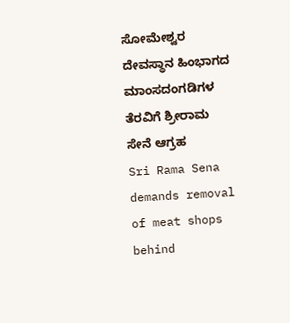ಸೋಮೇಶ್ವರ ದೇವಸ್ಥಾನ ಹಿಂಭಾಗದ ಮಾಂಸದಂಗಡಿಗಳ ತೆರವಿಗೆ ಶ್ರೀರಾಮ ಸೇನೆ ಆಗ್ರಹ
Sri Rama Sena demands removal of meat shops behind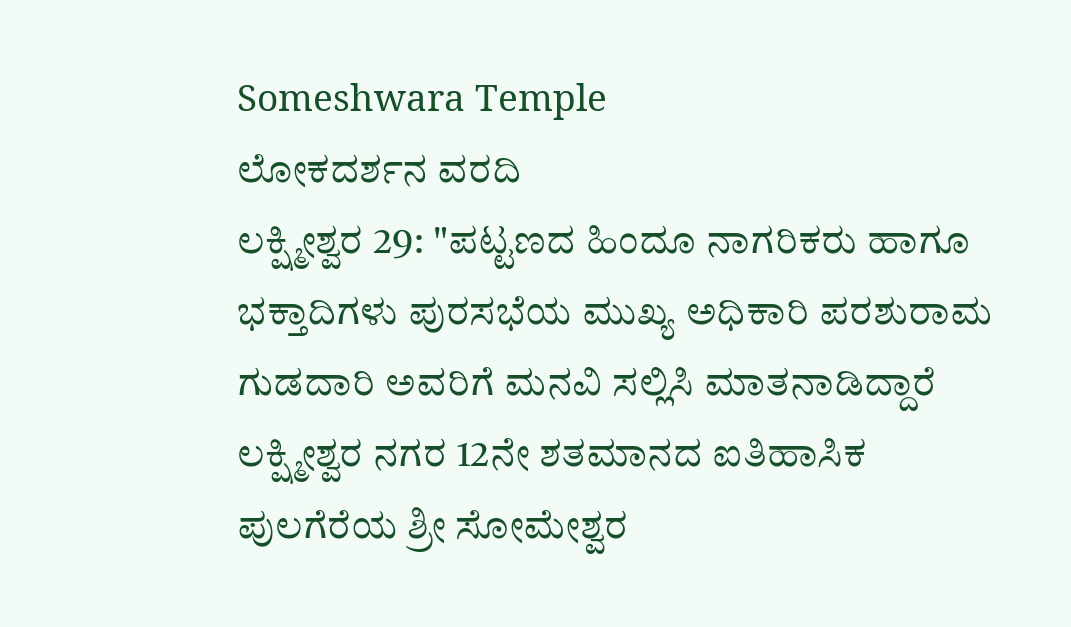Someshwara Temple
ಲೋಕದರ್ಶನ ವರದಿ
ಲಕ್ಷ್ಮೀಶ್ವರ 29: "ಪಟ್ಟಣದ ಹಿಂದೂ ನಾಗರಿಕರು ಹಾಗೂ ಭಕ್ತಾದಿಗಳು ಪುರಸಭೆಯ ಮುಖ್ಯ ಅಧಿಕಾರಿ ಪರಶುರಾಮ ಗುಡದಾರಿ ಅವರಿಗೆ ಮನವಿ ಸಲ್ಲಿಸಿ ಮಾತನಾಡಿದ್ದಾರೆ ಲಕ್ಷ್ಮೀಶ್ವರ ನಗರ 12ನೇ ಶತಮಾನದ ಐತಿಹಾಸಿಕ ಪುಲಗೆರೆಯ ಶ್ರೀ ಸೋಮೇಶ್ವರ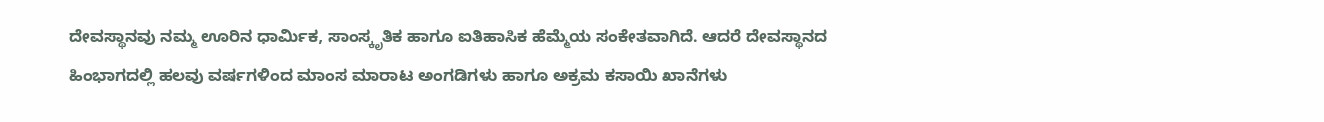ದೇವಸ್ಥಾನವು ನಮ್ಮ ಊರಿನ ಧಾರ್ಮಿಕ, ಸಾಂಸ್ಕೃತಿಕ ಹಾಗೂ ಐತಿಹಾಸಿಕ ಹೆಮ್ಮೆಯ ಸಂಕೇತವಾಗಿದೆ. ಆದರೆ ದೇವಸ್ಥಾನದ ಹಿಂಭಾಗದಲ್ಲಿ ಹಲವು ವರ್ಷಗಳಿಂದ ಮಾಂಸ ಮಾರಾಟ ಅಂಗಡಿಗಳು ಹಾಗೂ ಅಕ್ರಮ ಕಸಾಯಿ ಖಾನೆಗಳು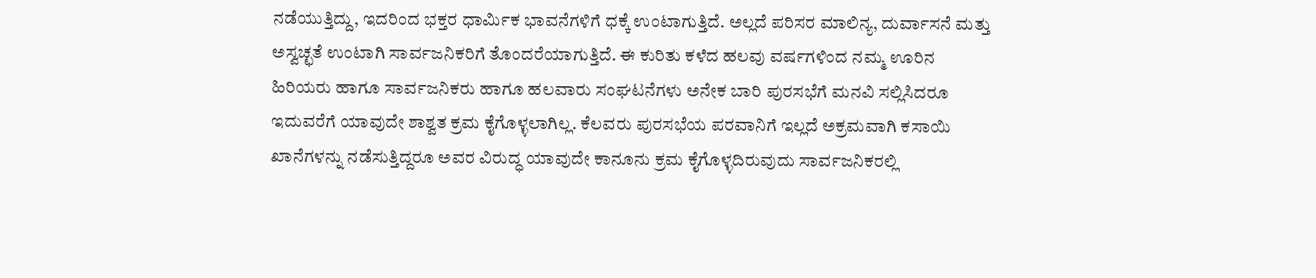ನಡೆಯುತ್ತಿದ್ದು, ಇದರಿಂದ ಭಕ್ತರ ಧಾರ್ಮಿಕ ಭಾವನೆಗಳಿಗೆ ಧಕ್ಕೆ ಉಂಟಾಗುತ್ತಿದೆ. ಅಲ್ಲದೆ ಪರಿಸರ ಮಾಲಿನ್ಯ, ದುರ್ವಾಸನೆ ಮತ್ತು ಅಸ್ವಚ್ಛತೆ ಉಂಟಾಗಿ ಸಾರ್ವಜನಿಕರಿಗೆ ತೊಂದರೆಯಾಗುತ್ತಿದೆ. ಈ ಕುರಿತು ಕಳೆದ ಹಲವು ವರ್ಷಗಳಿಂದ ನಮ್ಮ ಊರಿನ ಹಿರಿಯರು ಹಾಗೂ ಸಾರ್ವಜನಿಕರು ಹಾಗೂ ಹಲವಾರು ಸಂಘಟನೆಗಳು ಅನೇಕ ಬಾರಿ ಪುರಸಭೆಗೆ ಮನವಿ ಸಲ್ಲಿಸಿದರೂ ಇದುವರೆಗೆ ಯಾವುದೇ ಶಾಶ್ವತ ಕ್ರಮ ಕೈಗೊಳ್ಳಲಾಗಿಲ್ಲ. ಕೆಲವರು ಪುರಸಭೆಯ ಪರವಾನಿಗೆ ಇಲ್ಲದೆ ಅಕ್ರಮವಾಗಿ ಕಸಾಯಿ ಖಾನೆಗಳನ್ನು ನಡೆಸುತ್ತಿದ್ದರೂ ಅವರ ವಿರುದ್ಧ ಯಾವುದೇ ಕಾನೂನು ಕ್ರಮ ಕೈಗೊಳ್ಳದಿರುವುದು ಸಾರ್ವಜನಿಕರಲ್ಲಿ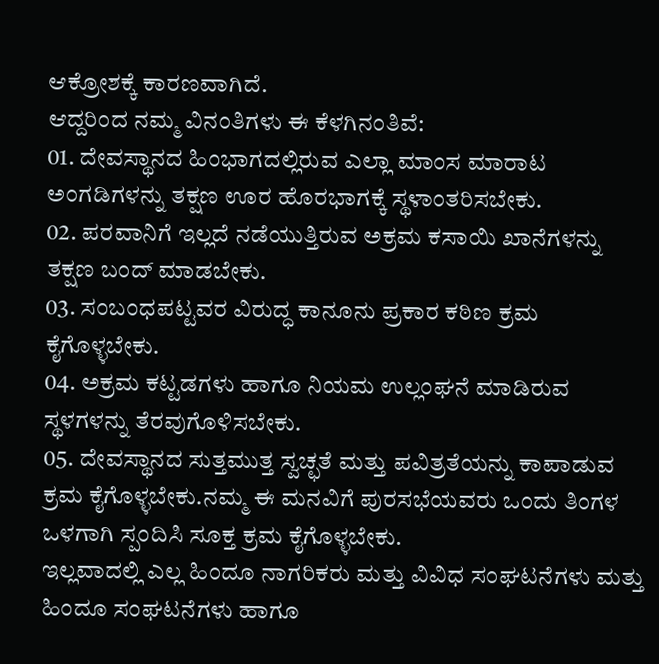ಆಕ್ರೋಶಕ್ಕೆ ಕಾರಣವಾಗಿದೆ.
ಆದ್ದರಿಂದ ನಮ್ಮ ವಿನಂತಿಗಳು ಈ ಕೆಳಗಿನಂತಿವೆ:
01. ದೇವಸ್ಥಾನದ ಹಿಂಭಾಗದಲ್ಲಿರುವ ಎಲ್ಲಾ ಮಾಂಸ ಮಾರಾಟ ಅಂಗಡಿಗಳನ್ನು ತಕ್ಷಣ ಊರ ಹೊರಭಾಗಕ್ಕೆ ಸ್ಥಳಾಂತರಿಸಬೇಕು.
02. ಪರವಾನಿಗೆ ಇಲ್ಲದೆ ನಡೆಯುತ್ತಿರುವ ಅಕ್ರಮ ಕಸಾಯಿ ಖಾನೆಗಳನ್ನು ತಕ್ಷಣ ಬಂದ್ ಮಾಡಬೇಕು.
03. ಸಂಬಂಧಪಟ್ಟವರ ವಿರುದ್ಧ ಕಾನೂನು ಪ್ರಕಾರ ಕಠಿಣ ಕ್ರಮ ಕೈಗೊಳ್ಳಬೇಕು.
04. ಅಕ್ರಮ ಕಟ್ಟಡಗಳು ಹಾಗೂ ನಿಯಮ ಉಲ್ಲಂಘನೆ ಮಾಡಿರುವ ಸ್ಥಳಗಳನ್ನು ತೆರವುಗೊಳಿಸಬೇಕು.
05. ದೇವಸ್ಥಾನದ ಸುತ್ತಮುತ್ತ ಸ್ವಚ್ಛತೆ ಮತ್ತು ಪವಿತ್ರತೆಯನ್ನು ಕಾಪಾಡುವ ಕ್ರಮ ಕೈಗೊಳ್ಳಬೇಕು.ನಮ್ಮ ಈ ಮನವಿಗೆ ಪುರಸಭೆಯವರು ಒಂದು ತಿಂಗಳ ಒಳಗಾಗಿ ಸ್ಪಂದಿಸಿ ಸೂಕ್ತ ಕ್ರಮ ಕೈಗೊಳ್ಳಬೇಕು.
ಇಲ್ಲವಾದಲ್ಲಿ ಎಲ್ಲ ಹಿಂದೂ ನಾಗರಿಕರು ಮತ್ತು ವಿವಿಧ ಸಂಘಟನೆಗಳು ಮತ್ತು ಹಿಂದೂ ಸಂಘಟನೆಗಳು ಹಾಗೂ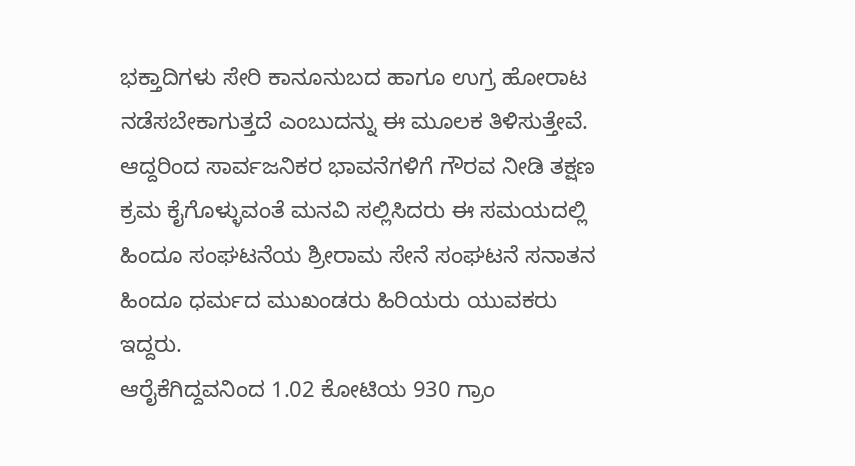ಭಕ್ತಾದಿಗಳು ಸೇರಿ ಕಾನೂನುಬದ ಹಾಗೂ ಉಗ್ರ ಹೋರಾಟ ನಡೆಸಬೇಕಾಗುತ್ತದೆ ಎಂಬುದನ್ನು ಈ ಮೂಲಕ ತಿಳಿಸುತ್ತೇವೆ. ಆದ್ದರಿಂದ ಸಾರ್ವಜನಿಕರ ಭಾವನೆಗಳಿಗೆ ಗೌರವ ನೀಡಿ ತಕ್ಷಣ ಕ್ರಮ ಕೈಗೊಳ್ಳುವಂತೆ ಮನವಿ ಸಲ್ಲಿಸಿದರು ಈ ಸಮಯದಲ್ಲಿ ಹಿಂದೂ ಸಂಘಟನೆಯ ಶ್ರೀರಾಮ ಸೇನೆ ಸಂಘಟನೆ ಸನಾತನ ಹಿಂದೂ ಧರ್ಮದ ಮುಖಂಡರು ಹಿರಿಯರು ಯುವಕರು ಇದ್ದರು.
ಆರೈಕೆಗಿದ್ದವನಿಂದ 1.02 ಕೋಟಿಯ 930 ಗ್ರಾಂ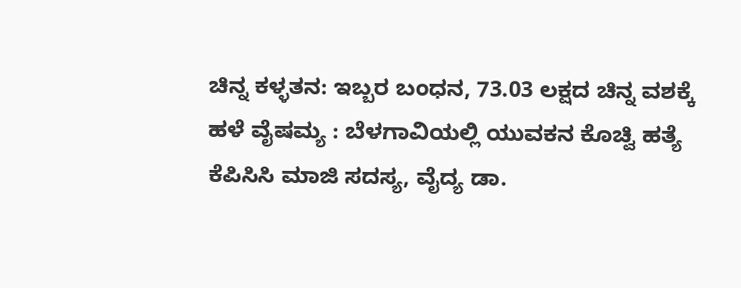ಚಿನ್ನ ಕಳ್ಳತನ: ಇಬ್ಬರ ಬಂಧನ, 73.03 ಲಕ್ಷದ ಚಿನ್ನ ವಶಕ್ಕೆ
ಹಳೆ ವೈಷಮ್ಯ : ಬೆಳಗಾವಿಯಲ್ಲಿ ಯುವಕನ ಕೊಚ್ವಿ ಹತ್ಯೆ
ಕೆಪಿಸಿಸಿ ಮಾಜಿ ಸದಸ್ಯ, ವೈದ್ಯ ಡಾ.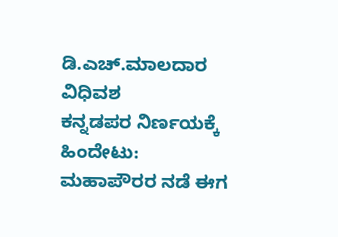ಡಿ.ಎಚ್.ಮಾಲದಾರ ವಿಧಿವಶ
ಕನ್ನಡಪರ ನಿರ್ಣಯಕ್ಕೆ ಹಿಂದೇಟು: ಮಹಾಪೌರರ ನಡೆ ಈಗ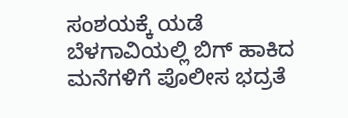ಸಂಶಯಕ್ಕೆ ಯಡೆ
ಬೆಳಗಾವಿಯಲ್ಲಿ ಬಿಗ್ ಹಾಕಿದ ಮನೆಗಳಿಗೆ ಪೊಲೀಸ ಭದ್ರತೆ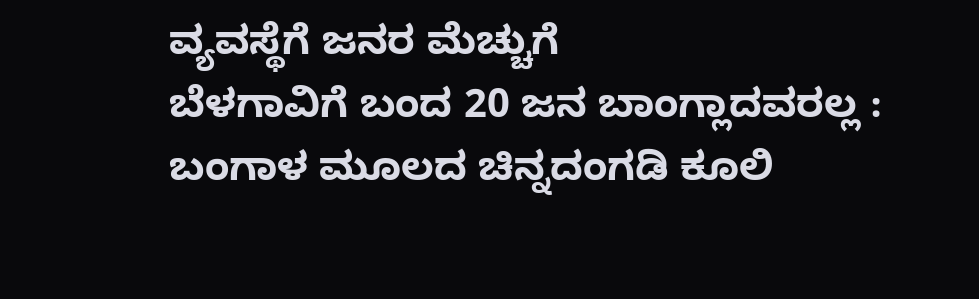ವ್ಯವಸ್ಥೆಗೆ ಜನರ ಮೆಚ್ಚುಗೆ
ಬೆಳಗಾವಿಗೆ ಬಂದ 20 ಜನ ಬಾಂಗ್ಲಾದವರಲ್ಲ : ಬಂಗಾಳ ಮೂಲದ ಚಿನ್ನದಂಗಡಿ ಕೂಲಿ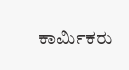ಕಾರ್ಮಿಕರು